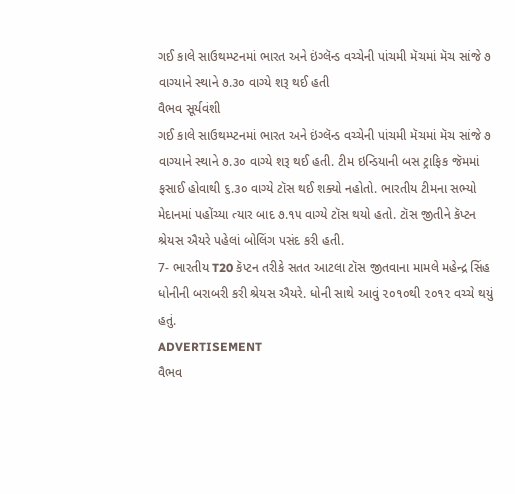ગઈ કાલે સાઉથમ્પ્ટનમાં ભારત અને ઇંગ્લૅન્ડ વચ્ચેની પાંચમી મૅચમાં મૅચ સાંજે ૭ વાગ્યાને સ્થાને ૭.૩૦ વાગ્યે શરૂ થઈ હતી
વૈભવ સૂર્યવંશી
ગઈ કાલે સાઉથમ્પ્ટનમાં ભારત અને ઇંગ્લૅન્ડ વચ્ચેની પાંચમી મૅચમાં મૅચ સાંજે ૭ વાગ્યાને સ્થાને ૭.૩૦ વાગ્યે શરૂ થઈ હતી. ટીમ ઇન્ડિયાની બસ ટ્રાફિક જૅમમાં ફસાઈ હોવાથી ૬.૩૦ વાગ્યે ટૉસ થઈ શક્યો નહોતો. ભારતીય ટીમના સભ્યો મેદાનમાં પહોંચ્યા ત્યાર બાદ ૭.૧૫ વાગ્યે ટૉસ થયો હતો. ટૉસ જીતીને કૅપ્ટન શ્રેયસ ઐયરે પહેલાં બોલિંગ પસંદ કરી હતી.
7- ભારતીય T20 કૅપ્ટન તરીકે સતત આટલા ટૉસ જીતવાના મામલે મહેન્દ્ર સિંહ ધોનીની બરાબરી કરી શ્રેયસ ઐયરે. ધોની સાથે આવું ૨૦૧૦થી ૨૦૧૨ વચ્ચે થયું હતું.
ADVERTISEMENT
વૈભવ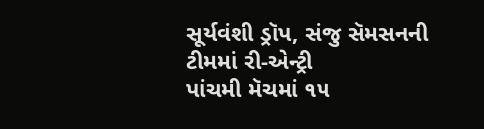સૂર્યવંશી ડ્રૉપ, સંજુ સૅમસનની ટીમમાં રી-એન્ટ્રી
પાંચમી મૅચમાં ૧૫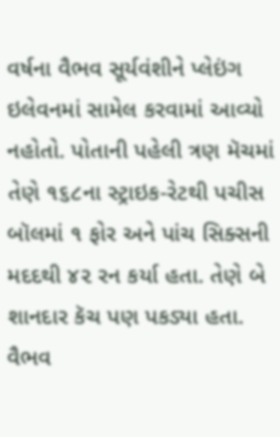વર્ષના વૈભવ સૂર્યવંશીને પ્લેઇંગ ઇલેવનમાં સામેલ કરવામાં આવ્યો નહોતો. પોતાની પહેલી ત્રણ મૅચમાં તેણે ૧૬૮ના સ્ટ્રાઇક-રેટથી પચીસ બૉલમાં ૧ ફોર અને પાંચ સિક્સની મદદથી ૪૨ રન કર્યા હતા. તેણે બે શાનદાર કૅચ પણ પકડ્યા હતા.
વૈભવ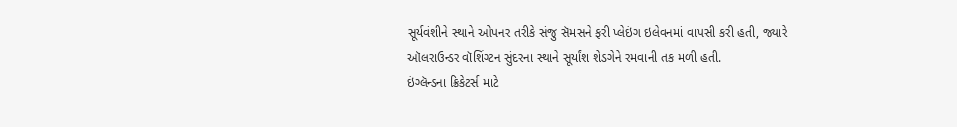સૂર્યવંશીને સ્થાને ઓપનર તરીકે સંજુ સૅમસને ફરી પ્લેઇંગ ઇલેવનમાં વાપસી કરી હતી, જ્યારે ઑલરાઉન્ડર વૉશિંગ્ટન સુંદરના સ્થાને સૂર્યાંશ શેડગેને રમવાની તક મળી હતી.
ઇંગ્લૅન્ડના ક્રિકેટર્સ માટે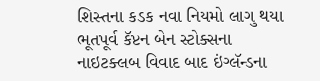શિસ્તના કડક નવા નિયમો લાગુ થયા
ભૂતપૂર્વ કૅપ્ટન બેન સ્ટોક્સના નાઇટક્લબ વિવાદ બાદ ઇંગ્લૅન્ડના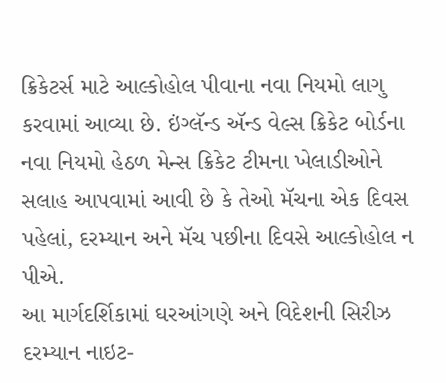ક્રિકેટર્સ માટે આલ્કોહોલ પીવાના નવા નિયમો લાગુ કરવામાં આવ્યા છે. ઇંગ્લૅન્ડ ઍન્ડ વેલ્સ ક્રિકેટ બોર્ડના નવા નિયમો હેઠળ મેન્સ ક્રિકેટ ટીમના ખેલાડીઓને સલાહ આપવામાં આવી છે કે તેઓ મૅચના એક દિવસ પહેલાં, દરમ્યાન અને મૅચ પછીના દિવસે આલ્કોહોલ ન પીએ.
આ માર્ગદર્શિકામાં ઘરઆંગણે અને વિદેશની સિરીઝ દરમ્યાન નાઇટ-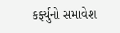કર્ફ્યુનો સમાવેશ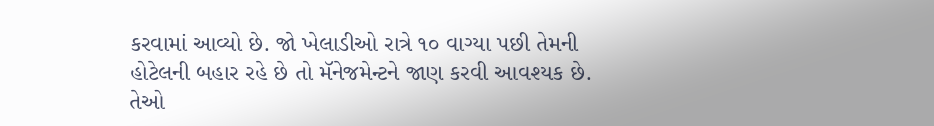કરવામાં આવ્યો છે. જો ખેલાડીઓ રાત્રે ૧૦ વાગ્યા પછી તેમની હોટેલની બહાર રહે છે તો મૅનેજમેન્ટને જાણ કરવી આવશ્યક છે. તેઓ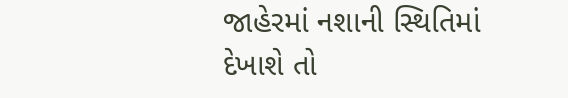જાહેરમાં નશાની સ્થિતિમાં દેખાશે તો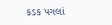કડક પગલાં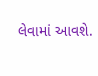લેવામાં આવશે.